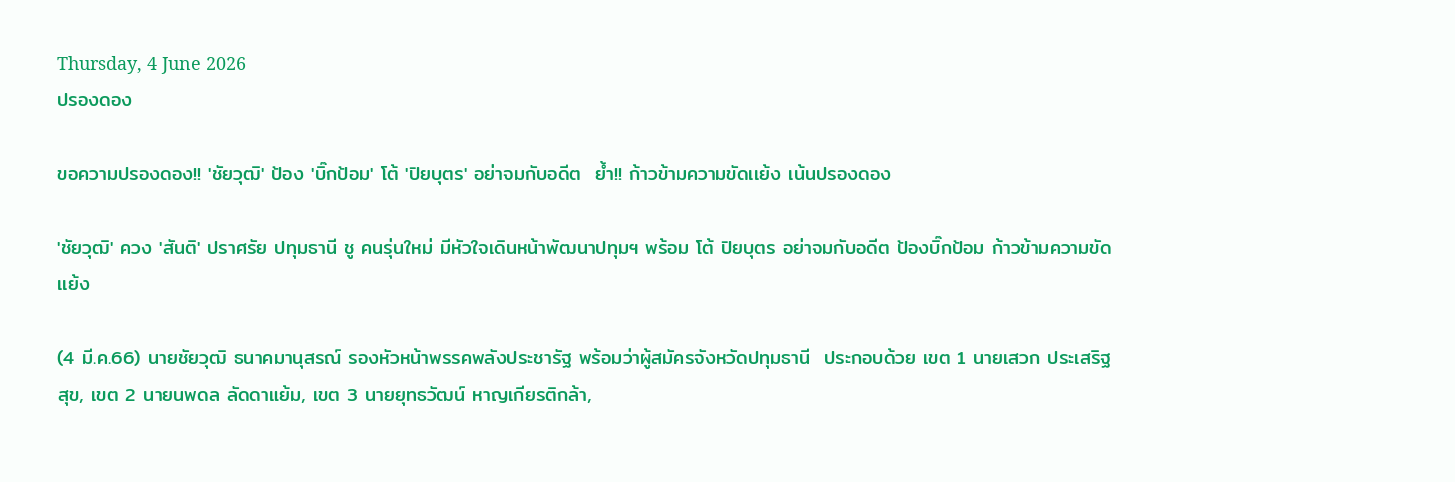Thursday, 4 June 2026
ปรองดอง

ขอความปรองดอง!! 'ชัยวุฒิ' ป้อง 'บิ๊กป้อม' โต้ 'ปิยบุตร' อย่าจมกับอดีต  ย้ำ!! ก้าวข้ามความขัดเเย้ง เน้นปรองดอง

'ชัยวุฒิ' ควง 'สันติ' ปราศรัย ปทุมธานี ชู คนรุ่นใหม่ มีหัวใจเดินหน้าพัฒนาปทุมฯ พร้อม โต้ ปิยบุตร อย่าจมกับอดีต ป้องบิ๊กป้อม ก้าวข้ามความขัดเเย้ง

(4 มี.ค.66) นายชัยวุฒิ ธนาคมานุสรณ์ รองหัวหน้าพรรคพลังประชารัฐ พร้อมว่าผู้สมัครจังหวัดปทุมธานี  ประกอบด้วย เขต 1 นายเสวก ประเสริฐสุข, เขต 2 นายนพดล ลัดดาแย้ม, เขต 3 นายยุทธวัฒน์ หาญเกียรติกล้า,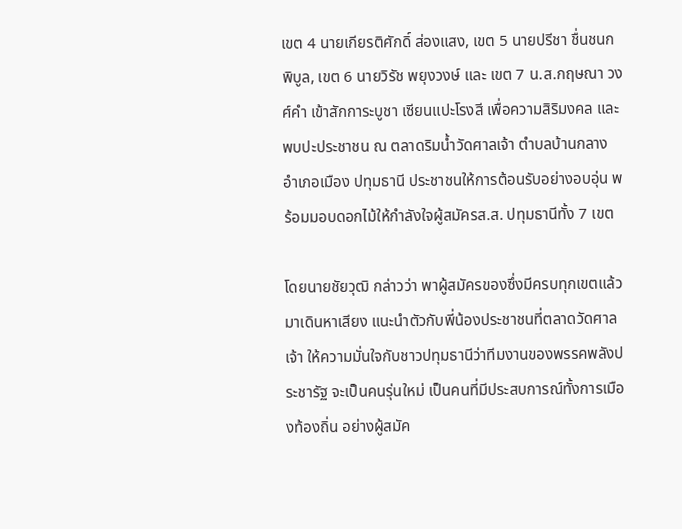เขต 4 นายเกียรติศักดิ์ ส่องแสง, เขต 5 นายปรีชา ชื่นชนกพิบูล, เขต 6 นายวิรัช พยุงวงษ์ และ เขต 7 น.ส.กฤษณา วงศ์คำ เข้าสักการะบูชา เซียนแปะโรงสี เพื่อความสิริมงคล และพบปะประชาชน ณ ตลาดริมน้ำวัดศาลเจ้า ตำบลบ้านกลาง อำเภอเมือง ปทุมธานี ประชาชนให้การต้อนรับอย่างอบอุ่น พร้อมมอบดอกไม้ให้กำลังใจผู้สมัครส.ส. ปทุมธานีทั้ง 7 เขต

โดยนายชัยวุฒิ กล่าวว่า พาผู้สมัครของซึ่งมีครบทุกเขตแล้วมาเดินหาเสียง แนะนําตัวกับพี่น้องประชาชนที่ตลาดวัดศาลเจ้า ให้ความมั่นใจกับชาวปทุมธานีว่าทีมงานของพรรคพลังประชารัฐ จะเป็นคนรุ่นใหม่ เป็นคนที่มีประสบการณ์ทั้งการเมืองท้องถิ่น อย่างผู้สมัค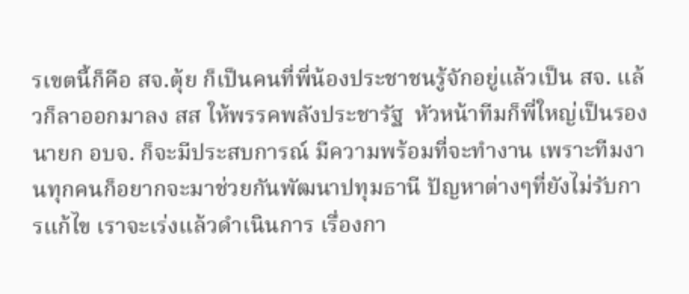รเขตนี้ก็คือ สจ.ตุ้ย ก็เป็นคนที่พี่น้องประชาชนรู้จักอยู่แล้วเป็น สจ. แล้วก็ลาออกมาลง สส ให้พรรคพลังประชารัฐ  หัวหน้าทีมก็พี่ใหญ่เป็นรองนายก อบจ. ก็จะมีประสบการณ์ มีความพร้อมที่จะทํางาน เพราะทีมงานทุกคนก็อยากจะมาช่วยกันพัฒนาปทุมธานี ปัญหาต่างๆที่ยังไม่รับการแก้ไข เราจะเร่งแล้วดําเนินการ เรื่องกา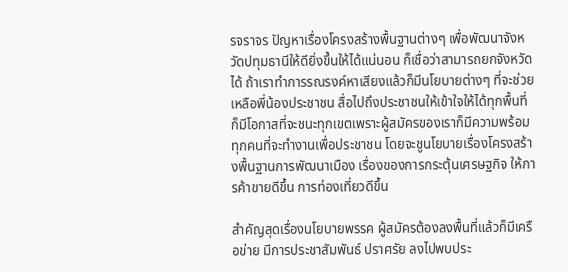รจราจร ปัญหาเรื่องโครงสร้างพื้นฐานต่างๆ เพื่อพัฒนาจังหวัดปทุมธานีให้ดียิ่งขึ้นให้ได้แน่นอน ก็เชื่อว่าสามารถยกจังหวัดได้ ถ้าเราทําการรณรงค์หาเสียงแล้วก็มีนโยบายต่างๆ ที่จะช่วยเหลือพี่น้องประชาชน สื่อไปถึงประชาชนให้เข้าใจให้ได้ทุกพื้นที่  ก็มีโอกาสที่จะชนะทุกเขตเพราะผู้สมัครของเราก็มีความพร้อมทุกคนที่จะทํางานเพื่อประชาชน โดยจะชูนโยบายเรื่องโครงสร้างพื้นฐานการพัฒนาเมือง เรื่องของการกระตุ้นเศรษฐกิจ ให้การค้าขายดีขึ้น การท่องเที่ยวดีขึ้น

สำคัญสุดเรื่องนโยบายพรรค ผู้สมัครต้องลงพื้นที่แล้วก็มีเครือข่าย มีการประชาสัมพันธ์ ปราศรัย ลงไปพบประ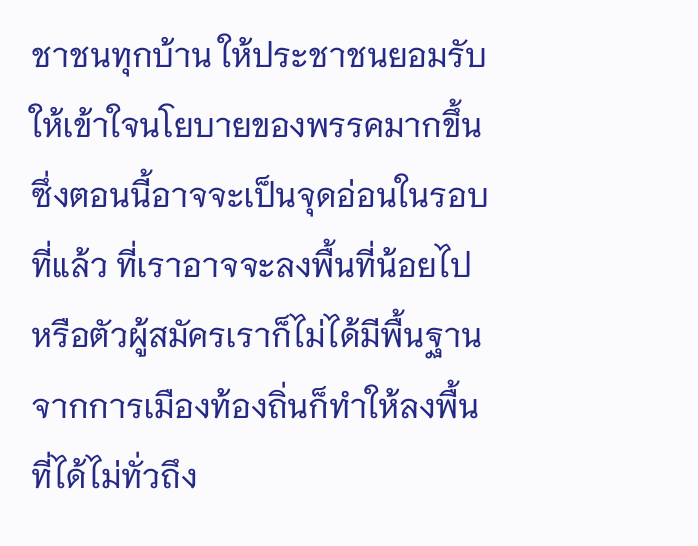ชาชนทุกบ้าน ให้ประชาชนยอมรับ ให้เข้าใจนโยบายของพรรคมากขึ้น ซึ่งตอนนี้อาจจะเป็นจุดอ่อนในรอบที่แล้ว ที่เราอาจจะลงพื้นที่น้อยไป หรือตัวผู้สมัครเราก็ไม่ได้มีพื้นฐานจากการเมืองท้องถิ่นก็ทําให้ลงพื้นที่ได้ไม่ทั่วถึง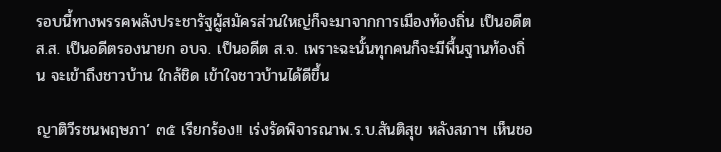รอบนี้ทางพรรคพลังประชารัฐผู้สมัครส่วนใหญ่ก็จะมาจากการเมืองท้องถิ่น เป็นอดีต ส.ส. เป็นอดีตรองนายก อบจ. เป็นอดีต ส.จ. เพราะฉะนั้นทุกคนก็จะมีพื้นฐานท้องถิ่น จะเข้าถึงชาวบ้าน ใกล้ชิด เข้าใจชาวบ้านได้ดีขึ้น

ญาติวีรชนพฤษภา’ ๓๕ เรียกร้อง!! เร่งรัดพิจารณาพ.ร.บ.สันติสุข หลังสภาฯ เห็นชอ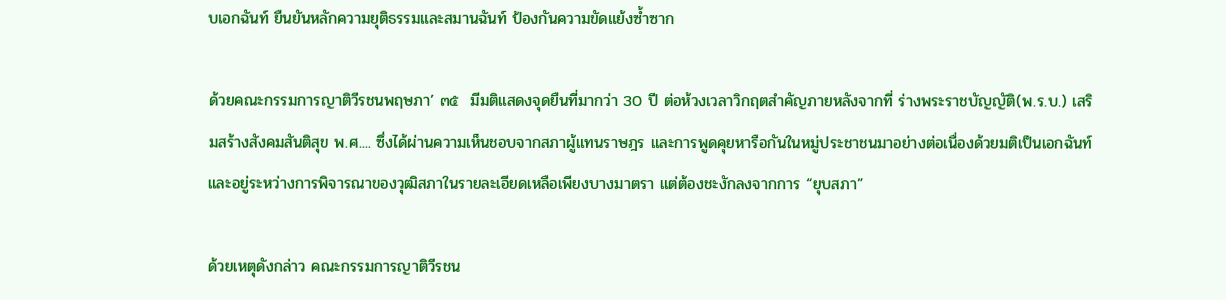บเอกฉันท์ ยืนยันหลักความยุติธรรมและสมานฉันท์ ป้องกันความขัดแย้งซ้ำซาก

ด้วยคณะกรรมการญาติวีรชนพฤษภา’ ๓๕  มีมติแสดงจุดยืนที่มากว่า 30 ปี ต่อห้วงเวลาวิกฤตสำคัญภายหลังจากที่ ร่างพระราชบัญญัติ(พ.ร.บ.) เสริมสร้างสังคมสันติสุข พ.ศ.... ซึ่งได้ผ่านความเห็นชอบจากสภาผู้แทนราษฎร และการพูดคุยหารือกันในหมู่ประชาชนมาอย่างต่อเนื่องด้วยมติเป็นเอกฉันท์ และอยู่ระหว่างการพิจารณาของวุฒิสภาในรายละเอียดเหลือเพียงบางมาตรา แต่ต้องชะงักลงจากการ “ยุบสภา”

ด้วยเหตุดังกล่าว คณะกรรมการญาติวีรชน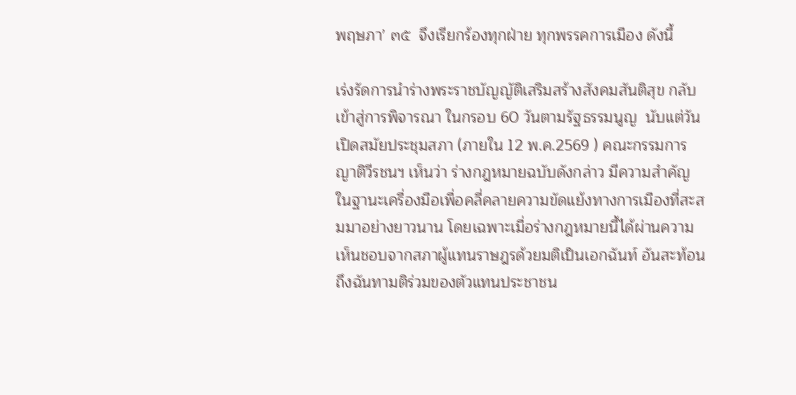พฤษภา’ ๓๕  จึงเรียกร้องทุกฝ่าย ทุกพรรคการเมือง ดังนี้

เร่งรัดการนำร่างพระราชบัญญัติเสริมสร้างสังคมสันติสุข กลับเข้าสู่การพิจารณา ในกรอบ 60 วันตามรัฐธรรมนูญ  นับแต่วันเปิดสมัยประชุมสภา (ภายใน 12 พ.ค.2569 ) คณะกรรมการญาติวีรชนฯ เห็นว่า ร่างกฎหมายฉบับดังกล่าว มีความสำคัญในฐานะเครื่องมือเพื่อคลี่คลายความขัดแย้งทางการเมืองที่สะสมมาอย่างยาวนาน โดยเฉพาะเมื่อร่างกฎหมายนี้ได้ผ่านความเห็นชอบจากสภาผู้แทนราษฎรด้วยมติเป็นเอกฉันท์ อันสะท้อนถึงฉันทามติร่วมของตัวแทนประชาชน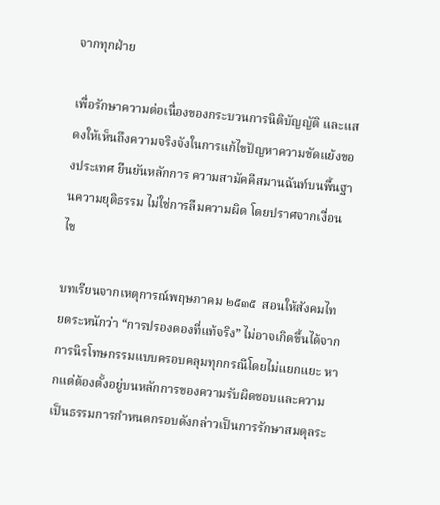จากทุกฝ่าย

เพื่อรักษาความต่อเนื่องของกระบวนการนิติบัญญัติ และแสดงให้เห็นถึงความจริงจังในการแก้ไขปัญหาความขัดแย้งของประเทศ ยืนยันหลักการ ความสามัคคีสมานฉันท์บนพื้นฐานความยุติธรรม ไม่ใช่การลืมความผิด โดยปราศจากเงื่อนไข

บทเรียนจากเหตุการณ์พฤษภาคม ๒๕๓๕  สอนให้สังคมไทยตระหนักว่า “การปรองดองที่แท้จริง” ไม่อาจเกิดขึ้นได้จากการนิรโทษกรรมแบบครอบคลุมทุกกรณีโดยไม่แยกแยะ หากแต่ต้องตั้งอยู่บนหลักการของความรับผิดชอบและความเป็นธรรมการกำหนดกรอบดังกล่าวเป็นการรักษาสมดุลระ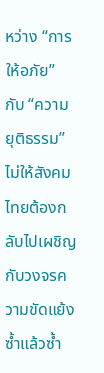หว่าง “การให้อภัย” กับ “ความยุติธรรม” ไม่ให้สังคมไทยต้องกลับไปเผชิญกับวงจรความขัดแย้งซ้ำแล้วซ้ำ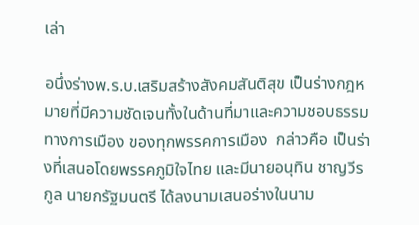เล่า

อนึ่งร่างพ.ร.บ.เสริมสร้างสังคมสันติสุข เป็นร่างกฎหมายที่มีความชัดเจนทั้งในด้านที่มาและความชอบธรรมทางการเมือง ของทุกพรรคการเมือง  กล่าวคือ เป็นร่างที่เสนอโดยพรรคภูมิใจไทย และมีนายอนุทิน ชาญวีรกูล นายกรัฐมนตรี ได้ลงนามเสนอร่างในนาม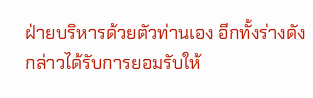ฝ่ายบริหารด้วยตัวท่านเอง อีกทั้งร่างดังกล่าวได้รับการยอมรับให้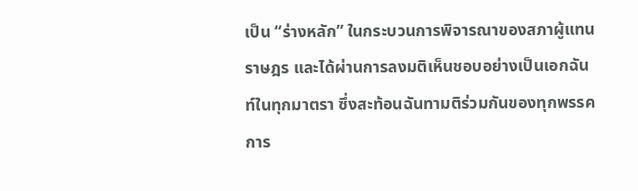เป็น “ร่างหลัก” ในกระบวนการพิจารณาของสภาผู้แทนราษฎร และได้ผ่านการลงมติเห็นชอบอย่างเป็นเอกฉันท์ในทุกมาตรา ซึ่งสะท้อนฉันทามติร่วมกันของทุกพรรคการ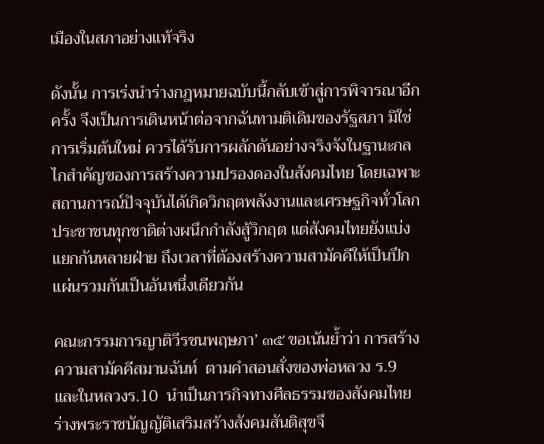เมืองในสภาอย่างแท้จริง

ดังนั้น การเร่งนำร่างกฎหมายฉบับนี้กลับเข้าสู่การพิจารณาอีกครั้ง จึงเป็นการเดินหน้าต่อจากฉันทามติเดิมของรัฐสภา มิใช่การเริ่มต้นใหม่ ควรได้รับการผลักดันอย่างจริงจังในฐานะกลไกสำคัญของการสร้างความปรองดองในสังคมไทย โดยเฉพาะสถานการณ์ปัจจุบันได้เกิดวิกฤตพลังงานและเศรษฐกิจทั่วโลก ประชาชนทุกชาติต่างผนึกกำลังสู้วิกฤต แต่สังคมไทยยังแบ่งแยกกันหลายฝ่าย ถึงเวลาที่ต้องสร้างความสามัคคีให้เป็นปึกแผ่นรวมกันเป็นอันหนึ่งเดียวกัน

คณะกรรมการญาติวีรชนพฤษภา’ ๓๕ ขอเน้นย้ำว่า การสร้างความสามัคคีสมานฉันท์  ตามคำสอนสั่งของพ่อหลวง ร.9 และในหลวงร.10  นำเป็นภารกิจทางศีลธรรมของสังคมไทย ร่างพระราชบัญญัติเสริมสร้างสังคมสันติสุขจึ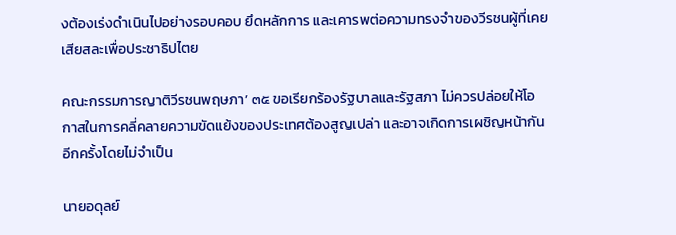งต้องเร่งดำเนินไปอย่างรอบคอบ ยึดหลักการ และเคารพต่อความทรงจำของวีรชนผู้ที่เคยเสียสละเพื่อประชาธิปไตย

คณะกรรมการญาติวีรชนพฤษภา’ ๓๕ ขอเรียกร้องรัฐบาลและรัฐสภา ไม่ควรปล่อยให้โอกาสในการคลี่คลายความขัดแย้งของประเทศต้องสูญเปล่า และอาจเกิดการเผชิญหน้ากันอีกครั้งโดยไม่จำเป็น

นายอดุลย์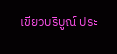เขียวบริบูณ์ ประ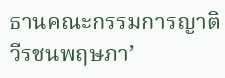ธานคณะกรรมการญาติวีรชนพฤษภา’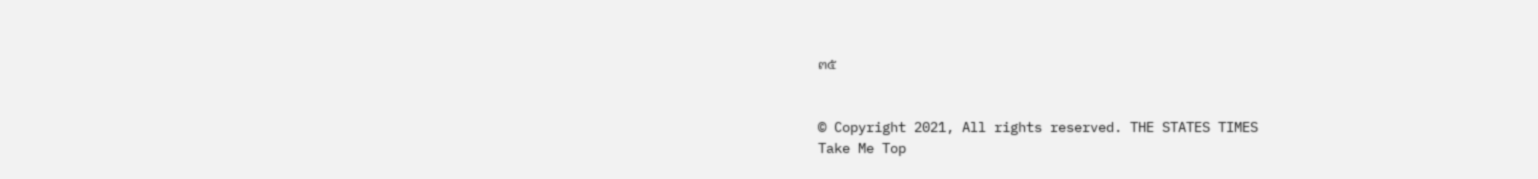๓๕


© Copyright 2021, All rights reserved. THE STATES TIMES
Take Me Top